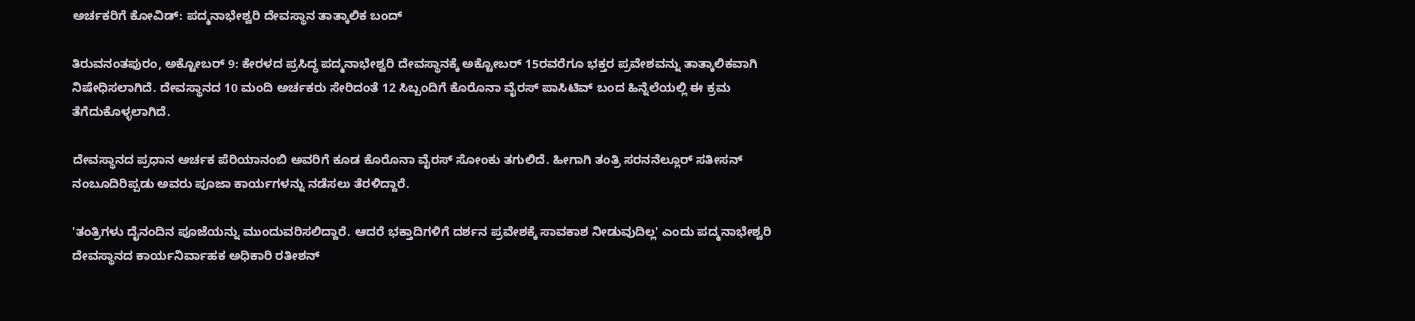ಅರ್ಚಕರಿಗೆ ಕೋವಿಡ್: ಪದ್ಮನಾಭೇಶ್ವರಿ ದೇವಸ್ಥಾನ ತಾತ್ಕಾಲಿಕ ಬಂದ್

ತಿರುವನಂತಪುರಂ, ಅಕ್ಟೋಬರ್ 9: ಕೇರಳದ ಪ್ರಸಿದ್ಧ ಪದ್ಮನಾಭೇಶ್ವರಿ ದೇವಸ್ಥಾನಕ್ಕೆ ಅಕ್ಟೋಬರ್ 15ರವರೆಗೂ ಭಕ್ತರ ಪ್ರವೇಶವನ್ನು ತಾತ್ಕಾಲಿಕವಾಗಿ ನಿಷೇಧಿಸಲಾಗಿದೆ. ದೇವಸ್ಥಾನದ 10 ಮಂದಿ ಅರ್ಚಕರು ಸೇರಿದಂತೆ 12 ಸಿಬ್ಬಂದಿಗೆ ಕೊರೊನಾ ವೈರಸ್ ಪಾಸಿಟಿವ್ ಬಂದ ಹಿನ್ನೆಲೆಯಲ್ಲಿ ಈ ಕ್ರಮ ತೆಗೆದುಕೊಳ್ಳಲಾಗಿದೆ.

ದೇವಸ್ಥಾನದ ಪ್ರಧಾನ ಅರ್ಚಕ ಪೆರಿಯಾನಂಬಿ ಅವರಿಗೆ ಕೂಡ ಕೊರೊನಾ ವೈರಸ್ ಸೋಂಕು ತಗುಲಿದೆ. ಹೀಗಾಗಿ ತಂತ್ರಿ ಸರನನೆಲ್ಲೂರ್ ಸತೀಸನ್ ನಂಬೂದಿರಿಪ್ಪಡು ಅವರು ಪೂಜಾ ಕಾರ್ಯಗಳನ್ನು ನಡೆಸಲು ತೆರಳಿದ್ದಾರೆ.

'ತಂತ್ರಿಗಳು ದೈನಂದಿನ ಪೂಜೆಯನ್ನು ಮುಂದುವರಿಸಲಿದ್ದಾರೆ. ಆದರೆ ಭಕ್ತಾದಿಗಳಿಗೆ ದರ್ಶನ ಪ್ರವೇಶಕ್ಕೆ ಸಾವಕಾಶ ನೀಡುವುದಿಲ್ಲ' ಎಂದು ಪದ್ಮನಾಭೇಶ್ವರಿ ದೇವಸ್ಥಾನದ ಕಾರ್ಯನಿರ್ವಾಹಕ ಅಧಿಕಾರಿ ರತೀಶನ್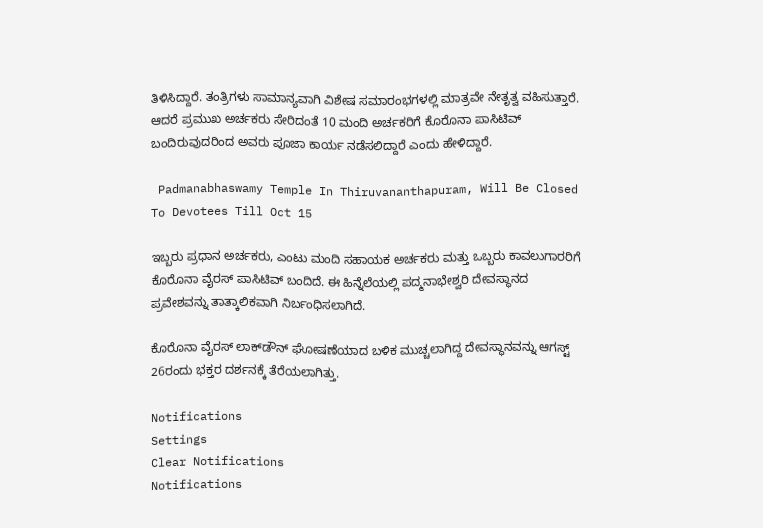ತಿಳಿಸಿದ್ದಾರೆ. ತಂತ್ರಿಗಳು ಸಾಮಾನ್ಯವಾಗಿ ವಿಶೇಷ ಸಮಾರಂಭಗಳಲ್ಲಿ ಮಾತ್ರವೇ ನೇತೃತ್ವ ವಹಿಸುತ್ತಾರೆ. ಆದರೆ ಪ್ರಮುಖ ಅರ್ಚಕರು ಸೇರಿದಂತೆ 10 ಮಂದಿ ಅರ್ಚಕರಿಗೆ ಕೊರೊನಾ ಪಾಸಿಟಿವ್ ಬಂದಿರುವುದರಿಂದ ಅವರು ಪೂಜಾ ಕಾರ್ಯ ನಡೆಸಲಿದ್ದಾರೆ ಎಂದು ಹೇಳಿದ್ದಾರೆ.

 Padmanabhaswamy Temple In Thiruvananthapuram, Will Be Closed To Devotees Till Oct 15

ಇಬ್ಬರು ಪ್ರಧಾನ ಅರ್ಚಕರು, ಎಂಟು ಮಂದಿ ಸಹಾಯಕ ಅರ್ಚಕರು ಮತ್ತು ಒಬ್ಬರು ಕಾವಲುಗಾರರಿಗೆ ಕೊರೊನಾ ವೈರಸ್ ಪಾಸಿಟಿವ್ ಬಂದಿದೆ. ಈ ಹಿನ್ನೆಲೆಯಲ್ಲಿ ಪದ್ಮನಾಭೇಶ್ವರಿ ದೇವಸ್ಥಾನದ ಪ್ರವೇಶವನ್ನು ತಾತ್ಕಾಲಿಕವಾಗಿ ನಿರ್ಬಂಧಿಸಲಾಗಿದೆ.

ಕೊರೊನಾ ವೈರಸ್ ಲಾಕ್‌ಡೌನ್ ಘೋಷಣೆಯಾದ ಬಳಿಕ ಮುಚ್ಚಲಾಗಿದ್ದ ದೇವಸ್ಥಾನವನ್ನು ಆಗಸ್ಟ್ 26ರಂದು ಭಕ್ತರ ದರ್ಶನಕ್ಕೆ ತೆರೆಯಲಾಗಿತ್ತು.

Notifications
Settings
Clear Notifications
Notifications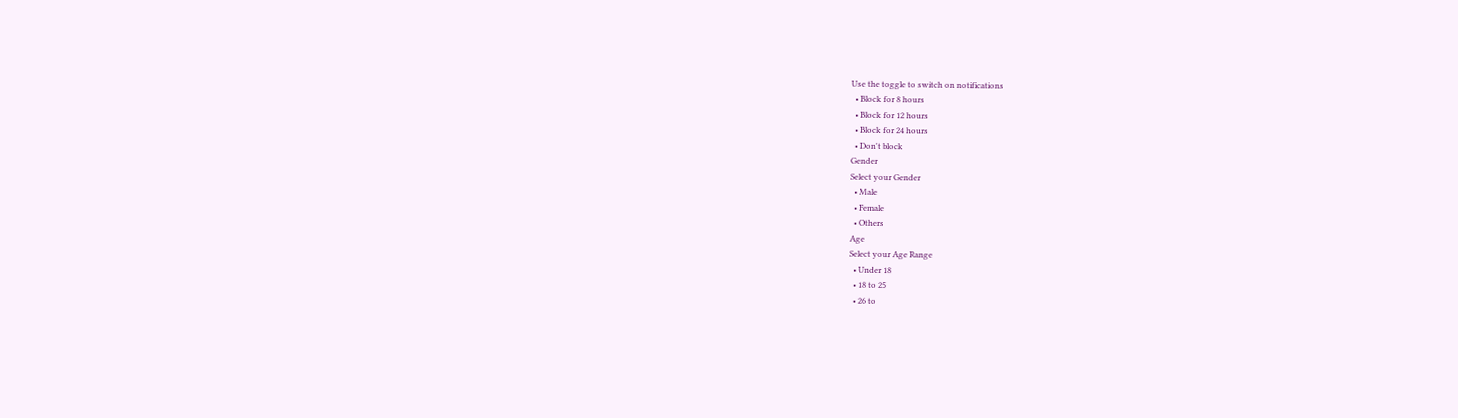Use the toggle to switch on notifications
  • Block for 8 hours
  • Block for 12 hours
  • Block for 24 hours
  • Don't block
Gender
Select your Gender
  • Male
  • Female
  • Others
Age
Select your Age Range
  • Under 18
  • 18 to 25
  • 26 to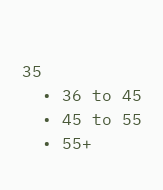35
  • 36 to 45
  • 45 to 55
  • 55+